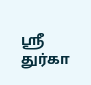ஸ்ரீ துர்கா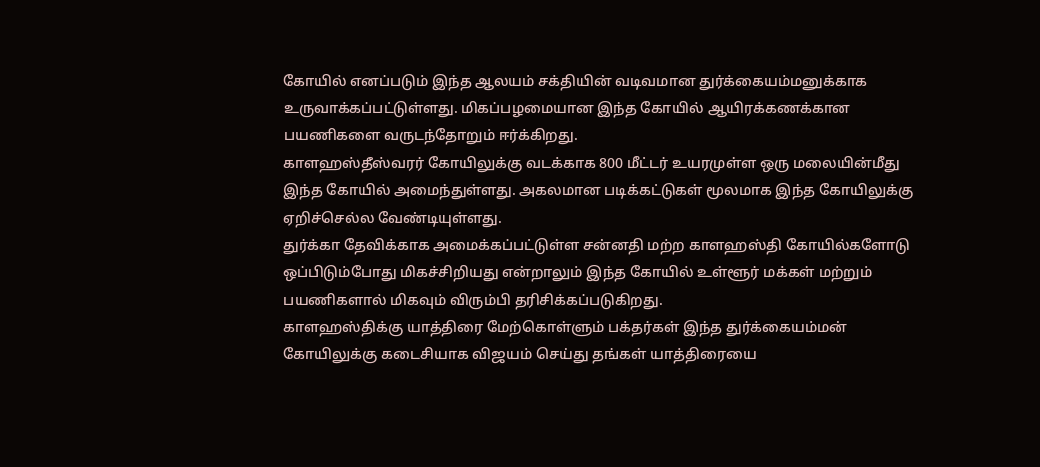கோயில் எனப்படும் இந்த ஆலயம் சக்தியின் வடிவமான துர்க்கையம்மனுக்காக உருவாக்கப்பட்டுள்ளது. மிகப்பழமையான இந்த கோயில் ஆயிரக்கணக்கான பயணிகளை வருடந்தோறும் ஈர்க்கிறது.
காளஹஸ்தீஸ்வரர் கோயிலுக்கு வடக்காக 800 மீட்டர் உயரமுள்ள ஒரு மலையின்மீது இந்த கோயில் அமைந்துள்ளது. அகலமான படிக்கட்டுகள் மூலமாக இந்த கோயிலுக்கு ஏறிச்செல்ல வேண்டியுள்ளது.
துர்க்கா தேவிக்காக அமைக்கப்பட்டுள்ள சன்னதி மற்ற காளஹஸ்தி கோயில்களோடு ஒப்பிடும்போது மிகச்சிறியது என்றாலும் இந்த கோயில் உள்ளூர் மக்கள் மற்றும் பயணிகளால் மிகவும் விரும்பி தரிசிக்கப்படுகிறது.
காளஹஸ்திக்கு யாத்திரை மேற்கொள்ளும் பக்தர்கள் இந்த துர்க்கையம்மன் கோயிலுக்கு கடைசியாக விஜயம் செய்து தங்கள் யாத்திரையை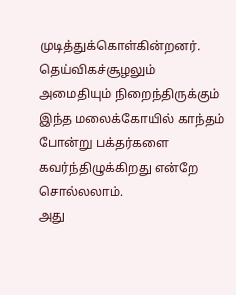முடித்துக்கொள்கின்றனர். தெய்விகச்சூழலும் அமைதியும் நிறைந்திருக்கும் இந்த மலைக்கோயில் காந்தம் போன்று பக்தர்களை கவர்ந்திழுக்கிறது என்றே சொல்லலாம்.
அது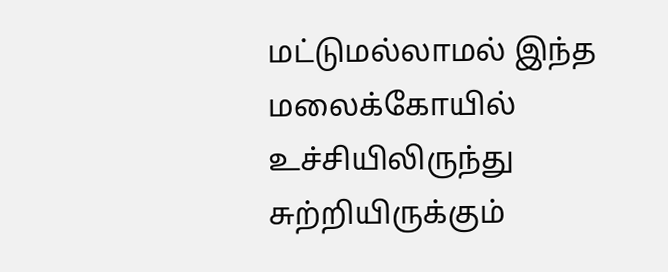மட்டுமல்லாமல் இந்த மலைக்கோயில் உச்சியிலிருந்து சுற்றியிருக்கும்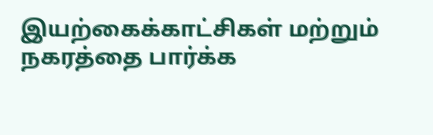இயற்கைக்காட்சிகள் மற்றும் நகரத்தை பார்க்க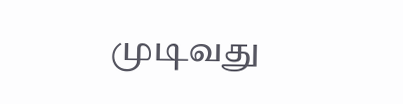முடிவது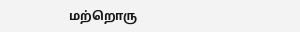மற்றொரு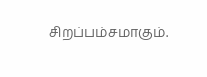சிறப்பம்சமாகும்.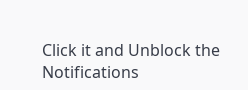Click it and Unblock the Notifications